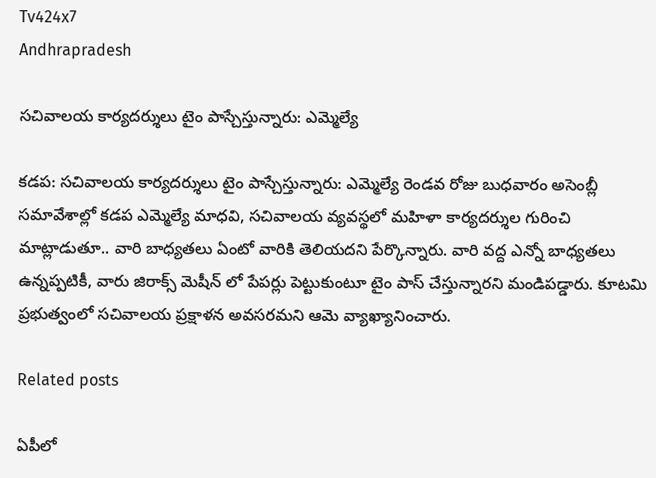Tv424x7
Andhrapradesh

సచివాలయ కార్యదర్శులు టైం పాస్చేస్తున్నారు: ఎమ్మెల్యే

కడప: సచివాలయ కార్యదర్శులు టైం పాస్చేస్తున్నారు: ఎమ్మెల్యే రెండవ రోజు బుధవారం అసెంబ్లీ సమావేశాల్లో కడప ఎమ్మెల్యే మాధవి, సచివాలయ వ్యవస్థలో మహిళా కార్యదర్శుల గురించి మాట్లాడుతూ.. వారి బాధ్యతలు ఏంటో వారికి తెలియదని పేర్కొన్నారు. వారి వద్ద ఎన్నో బాధ్యతలు ఉన్నప్పటికీ, వారు జిరాక్స్ మెషీన్ లో పేపర్లు పెట్టుకుంటూ టైం పాస్ చేస్తున్నారని మండిపడ్డారు. కూటమి ప్రభుత్వంలో సచివాలయ ప్రక్షాళన అవసరమని ఆమె వ్యాఖ్యానించారు.

Related posts

ఏపీలో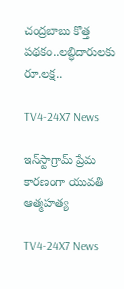చంద్రబాబు కొత్త పథకం..లబ్ధిదారులకు రూ.లక్ష..

TV4-24X7 News

ఇన్‌స్టాగ్రామ్ ప్రేమ కారణంగా యువతి ఆత్మహత్య

TV4-24X7 News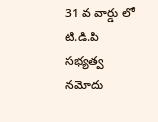31 వ వార్డు లో టి.డి.పి సభ్యత్వ నమోదు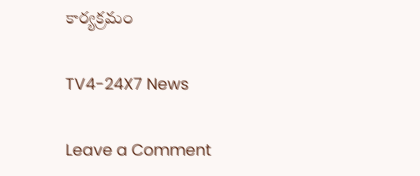కార్యక్రమం

TV4-24X7 News

Leave a Comment